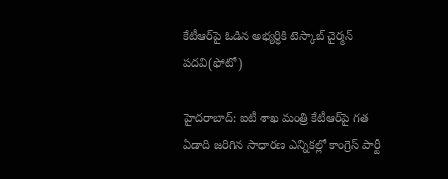కేటీఆర్‌పై ఓడిన అభ్యర్ధికి టెస్కాబ్ చైర్మన్ పదవి(ఫోటో)

హైదరాబాద్: ఐటీ శాఖ మంత్రి కేటీఆర్‌పై గత ఏడాది జరిగిన సాధారణ ఎన్నికల్లో కాంగ్రెస్ పార్టీ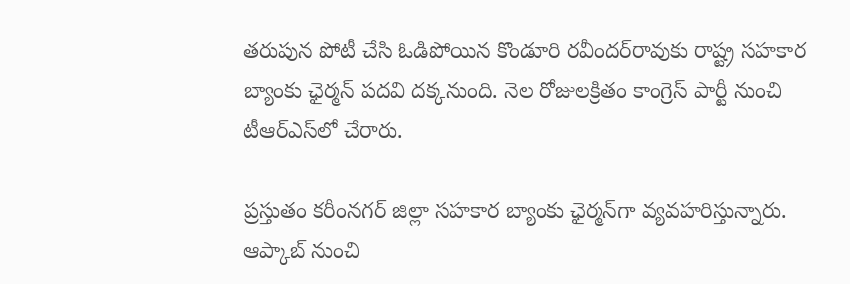తరుపున పోటీ చేసి ఓడిపోయిన కొండూరి రవీందర్‌రావుకు రాష్ట్ర సహకార బ్యాంకు ఛైర్మన్ పదవి దక్కనుంది. నెల రోజులక్రితం కాంగ్రెస్ పార్టీ నుంచి టీఆర్ఎస్‌లో చేరారు.

ప్రస్తుతం కరీంనగర్ జిల్లా సహకార బ్యాంకు ఛైర్మన్‌గా వ్యవహరిస్తున్నారు. ఆప్కాబ్ నుంచి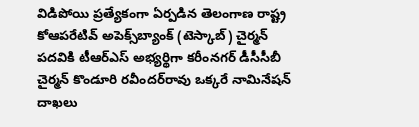విడిపోయి ప్రత్యేకంగా ఏర్పడిన తెలంగాణ రాష్ట్ర కోఆపరేటివ్ అపెక్స్‌బ్యాంక్ (టెస్కాబ్) చైర్మన్ పదవికి టీఆర్‌ఎస్ అభ్యర్థిగా కరీంనగర్ డీసీసీబీ చైర్మన్ కొండూరి రవీందర్‌రావు ఒక్కరే నామినేషన్ దాఖలు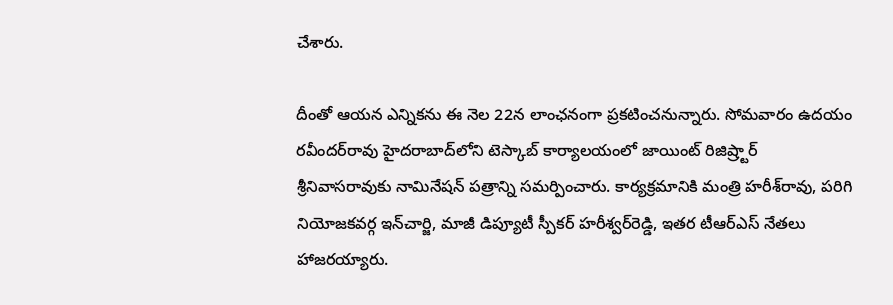చేశారు.

దీంతో ఆయన ఎన్నికను ఈ నెల 22న లాంఛనంగా ప్రకటించనున్నారు. సోమవారం ఉదయం రవీందర్‌రావు హైదరాబాద్‌లోని టెస్కాబ్ కార్యాలయంలో జాయింట్ రిజిష్ర్టార్ శ్రీనివాసరావుకు నామినేషన్ పత్రాన్ని సమర్పించారు. కార్యక్రమానికి మంత్రి హరీశ్‌రావు, పరిగి నియోజకవర్గ ఇన్‌చార్జి, మాజీ డిప్యూటీ స్పీకర్ హరీశ్వర్‌రెడ్డి, ఇతర టీఆర్‌ఎస్ నేతలు హాజరయ్యారు.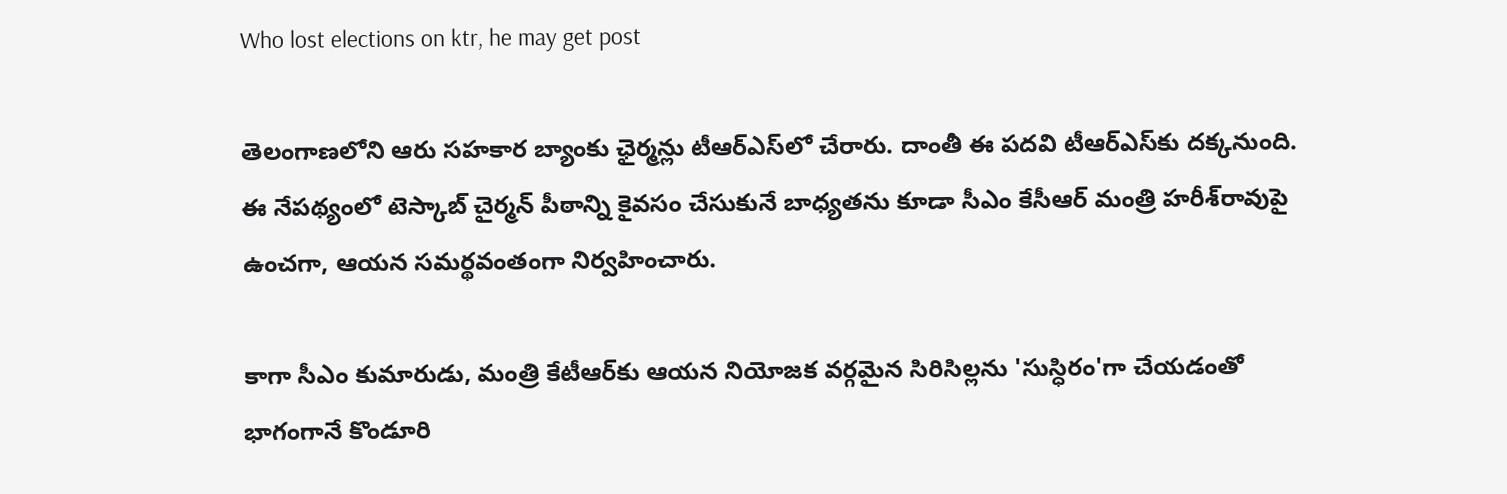Who lost elections on ktr, he may get post

తెలంగాణలోని ఆరు సహకార బ్యాంకు ఛైర్మన్లు టీఆర్ఎస్‌లో చేరారు. దాంతీ ఈ పదవి టీఆర్ఎస్‌కు దక్కనుంది. ఈ నేపథ్యంలో టెస్కాబ్ చైర్మన్ పీఠాన్ని కైవసం చేసుకునే బాధ్యతను కూడా సీఎం కేసీఆర్ మంత్రి హరీశ్‌రావుపై ఉంచగా, ఆయన సమర్థవంతంగా నిర్వహించారు.

కాగా సీఎం కుమారుడు, మంత్రి కేటీఆర్‌కు ఆయన నియోజక వర్గమైన సిరిసిల్లను 'సుస్ధిరం'గా చేయడంతో భాగంగానే కొండూరి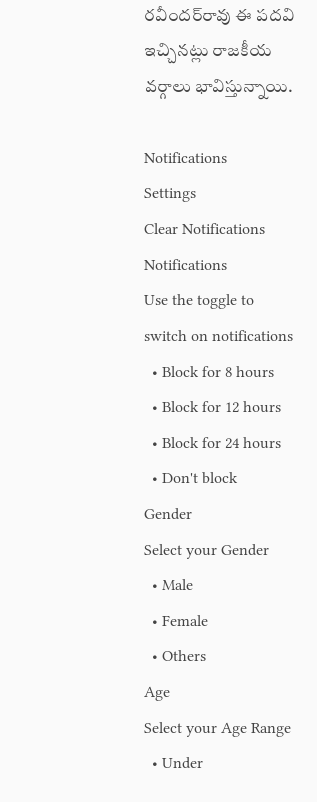రవీందర్‌రావు ఈ పదవి ఇచ్చినట్లు రాజకీయ వర్గాలు భావిస్తున్నాయి.

Notifications
Settings
Clear Notifications
Notifications
Use the toggle to switch on notifications
  • Block for 8 hours
  • Block for 12 hours
  • Block for 24 hours
  • Don't block
Gender
Select your Gender
  • Male
  • Female
  • Others
Age
Select your Age Range
  • Under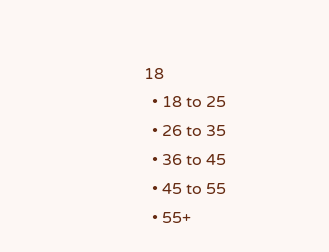18
  • 18 to 25
  • 26 to 35
  • 36 to 45
  • 45 to 55
  • 55+